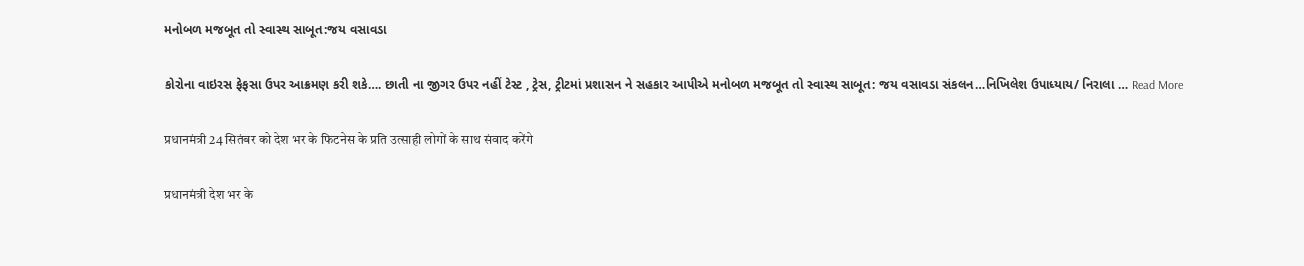મનોબળ મજબૂત તો સ્વાસ્થ સાબૂત:જય વસાવડા

કોરોના વાઇરસ ફેફસા ઉપર આક્રમણ કરી શકે…. છાતી ના જીગર ઉપર નહીં ટેસ્ટ , ટ્રેસ, ટ્રીટમાં પ્રશાસન ને સહકાર આપીએ મનોબળ મજબૂત તો સ્વાસ્થ સાબૂત: જય વસાવડા સંકલન…નિખિલેશ ઉપાધ્યાય/ નિરાલા … Read More

प्रधानमंत्री 24 सितंबर को देश भर के फिटनेस के प्रति उत्साही लोगों के साथ संवाद करेंगे

प्रधानमंत्री देश भर के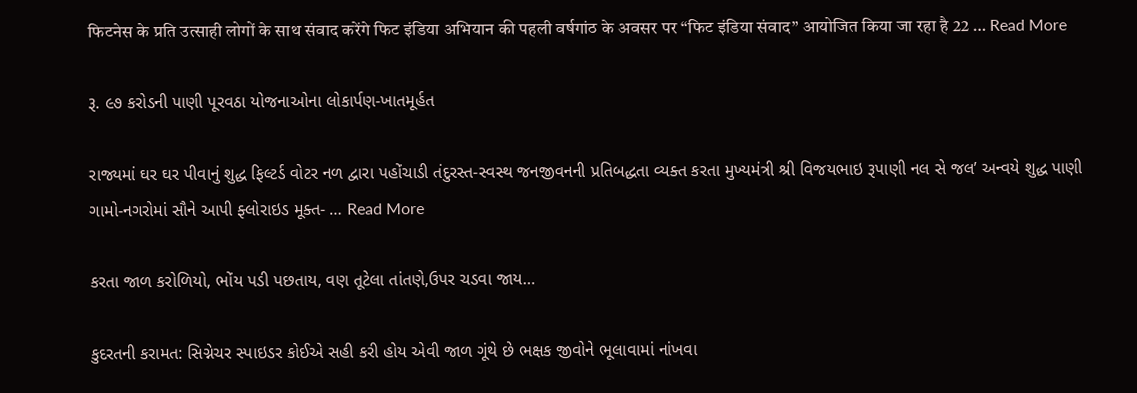फिटनेस के प्रति उत्साही लोगों के साथ संवाद करेंगे फिट इंडिया अभियान की पहली वर्षगांठ के अवसर पर “फिट इंडिया संवाद” आयोजित किया जा रहा है 22 … Read More

રૂ. ૯૭ કરોડની પાણી પૂરવઠા યોજનાઓના લોકાર્પણ-ખાતમૂર્હત

રાજ્યમાં ઘર ઘર પીવાનું શુદ્ધ ફિલ્ટર્ડ વોટર નળ દ્વારા પહોંચાડી તંદુરસ્ત-સ્વસ્થ જનજીવનની પ્રતિબદ્ધતા વ્યક્ત કરતા મુખ્યમંત્રી શ્રી વિજયભાઇ રૂપાણી નલ સે જલ’ અન્વયે શુદ્ધ પાણી ગામો-નગરોમાં સૌને આપી ફ્લોરાઇડ મૂક્ત- … Read More

કરતા જાળ કરોળિયો, ભોંય પડી પછતાય, વણ તૂટેલા તાંતણે,ઉપર ચડવા જાય…

કુદરતની કરામત: સિગ્નેચર સ્પાઇડર કોઈએ સહી કરી હોય એવી જાળ ગૂંથે છે ભક્ષક જીવોને ભૂલાવામાં નાંખવા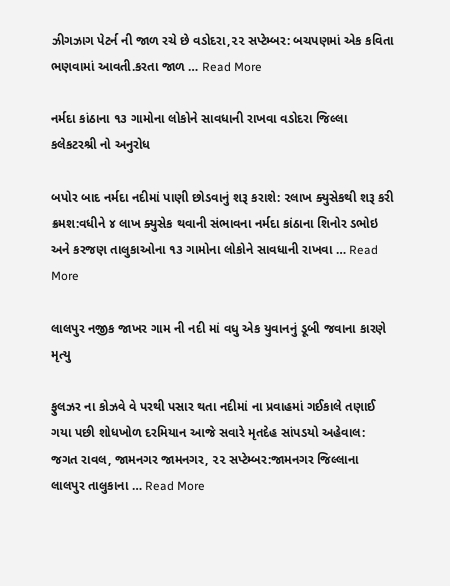ઝીગઝાગ પેટર્ન ની જાળ રચે છે વડોદરા,૨૨ સપ્ટેમ્બર: બચપણમાં એક કવિતા ભણવામાં આવતી.કરતા જાળ … Read More

નર્મદા કાંઠાના ૧૩ ગામોના લોકોને સાવધાની રાખવા વડોદરા જિલ્લા કલેકટરશ્રી નો અનુરોધ

બપોર બાદ નર્મદા નદીમાં પાણી છોડવાનું શરૂ કરાશે: ૨લાખ ક્યુસેકથી શરૂ કરી ક્રમશ:વધીને ૪ લાખ ક્યુસેક થવાની સંભાવના નર્મદા કાંઠાના શિનોર ડભોઇ અને કરજણ તાલુકાઓના ૧૩ ગામોના લોકોને સાવધાની રાખવા … Read More

લાલપુર નજીક જાખર ગામ ની નદી માં વધુ એક યુવાનનું ડૂબી જવાના કારણે મૃત્યુ

ફુલઝર ના કોઝવે વે પરથી પસાર થતા નદીમાં ના પ્રવાહમાં ગઈકાલે તણાઈ ગયા પછી શોધખોળ દરમિયાન આજે સવારે મૃતદેહ સાંપડયો અહેવાલ: જગત રાવલ, જામનગર જામનગર, ૨૨ સપ્ટેમ્બર:જામનગર જિલ્લાના લાલપુર તાલુકાના … Read More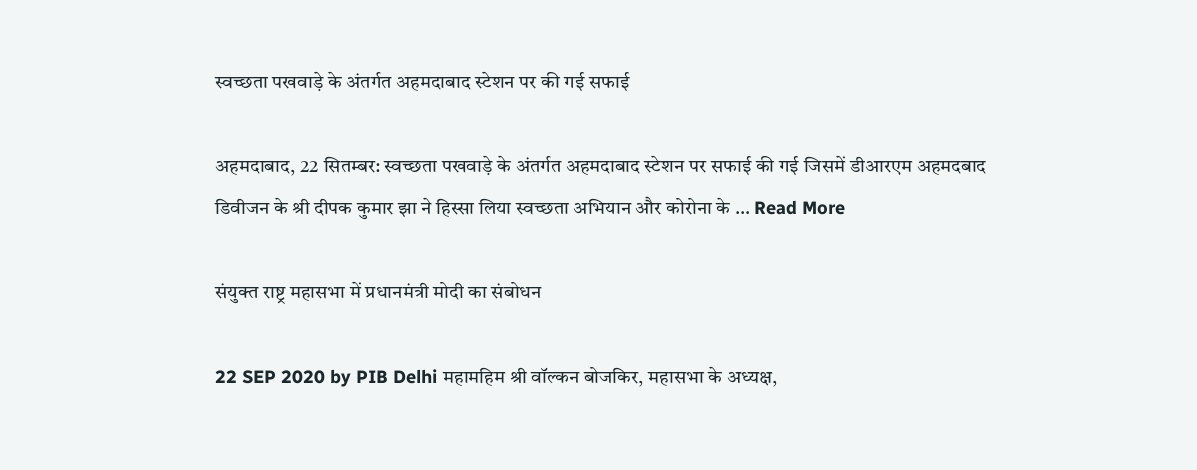स्वच्छता पखवाड़े के अंतर्गत अहमदाबाद स्टेशन पर की गई सफाई

अहमदाबाद, 22 सितम्बर: स्वच्छता पखवाड़े के अंतर्गत अहमदाबाद स्टेशन पर सफाई की गई जिसमें डीआरएम अहमदबाद डिवीजन के श्री दीपक कुमार झा ने हिस्सा लिया स्वच्छता अभियान और कोरोना के … Read More

संयुक्त राष्ट्र महासभा में प्रधानमंत्री मोदी का संबोधन

22 SEP 2020 by PIB Delhi महामहिम श्री वॉल्कन बोजकिर, महासभा के अध्यक्ष,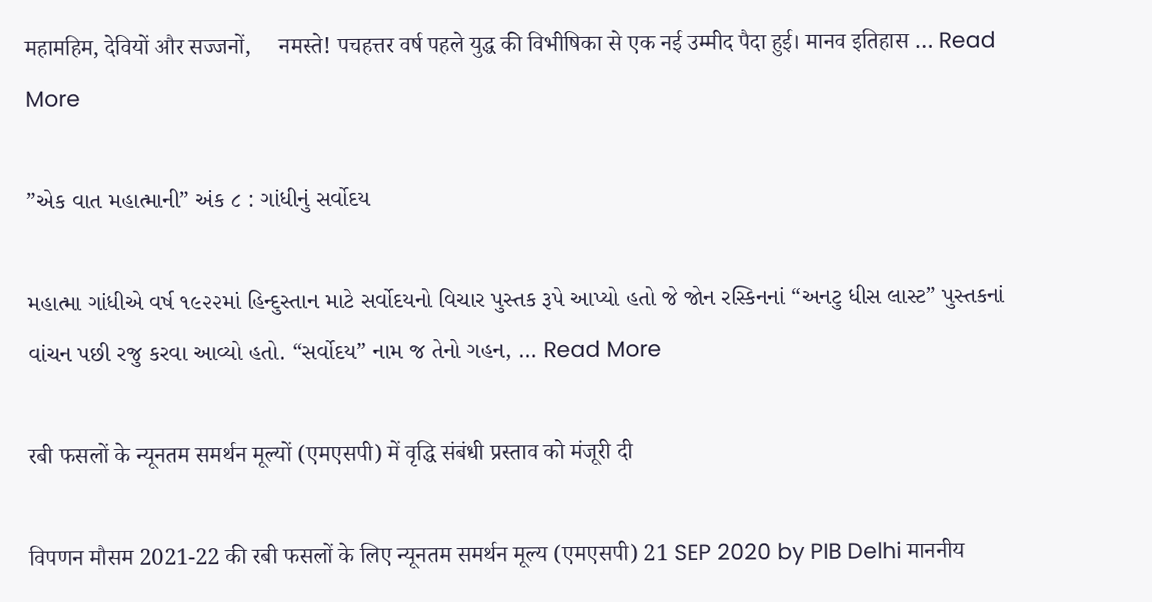महामहिम, देवियों और सज्जनों,     नमस्ते! पचहत्तर वर्ष पहले युद्ध की विभीषिका से एक नई उम्मीद पैदा हुई। मानव इतिहास … Read More

”એક વાત મહાત્માની” અંક ૮ : ગાંધીનું સર્વોદય

મહાત્મા ગાંધીએ વર્ષ ૧૯૨૨માં હિન્દુસ્તાન માટે સર્વોદયનો વિચાર પુસ્તક રૂપે આપ્યો હતો જે જોન રસ્કિનનાં “અનટુ ધીસ લાસ્ટ” પુસ્તકનાં વાંચન પછી રજુ કરવા આવ્યો હતો. “સર્વોદય” નામ જ તેનો ગહન, … Read More

रबी फसलों के न्‍यूनतम समर्थन मूल्‍यों (एमएसपी) में वृद्धि संबंधी प्रस्‍ताव को मंजूरी दी

विपणन मौसम 2021-22 की रबी फसलों के लिए न्‍यूनतम समर्थन मूल्‍य (एमएसपी) 21 SEP 2020 by PIB Delhi माननीय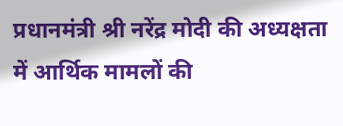प्रधानमंत्री श्री नरेंद्र मोदी की अध्‍यक्षता में आर्थिक मामलों की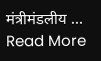मंत्रीमंडलीय … Read More